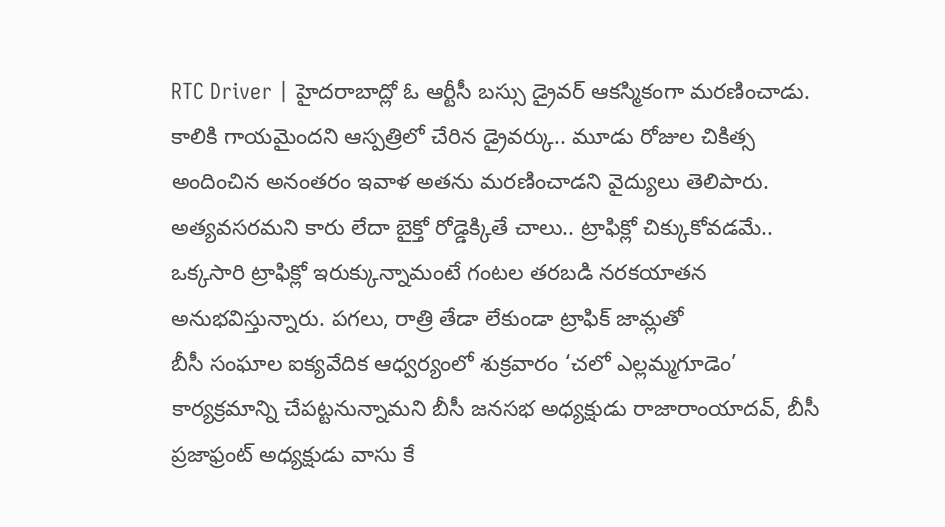RTC Driver | హైదరాబాద్లో ఓ ఆర్టీసీ బస్సు డ్రైవర్ ఆకస్మికంగా మరణించాడు. కాలికి గాయమైందని ఆస్పత్రిలో చేరిన డ్రైవర్కు.. మూడు రోజుల చికిత్స అందించిన అనంతరం ఇవాళ అతను మరణించాడని వైద్యులు తెలిపారు.
అత్యవసరమని కారు లేదా బైక్తో రోడ్డెక్కితే చాలు.. ట్రాఫిక్లో చిక్కుకోవడమే.. ఒక్కసారి ట్రాఫిక్లో ఇరుక్కున్నామంటే గంటల తరబడి నరకయాతన అనుభవిస్తున్నారు. పగలు, రాత్రి తేడా లేకుండా ట్రాఫిక్ జామ్లతో
బీసీ సంఘాల ఐక్యవేదిక ఆధ్వర్యంలో శుక్రవారం ‘చలో ఎల్లమ్మగూడెం’ కార్యక్రమాన్ని చేపట్టనున్నామని బీసీ జనసభ అధ్యక్షుడు రాజారాంయాదవ్, బీసీ ప్రజాఫ్రంట్ అధ్యక్షుడు వాసు కే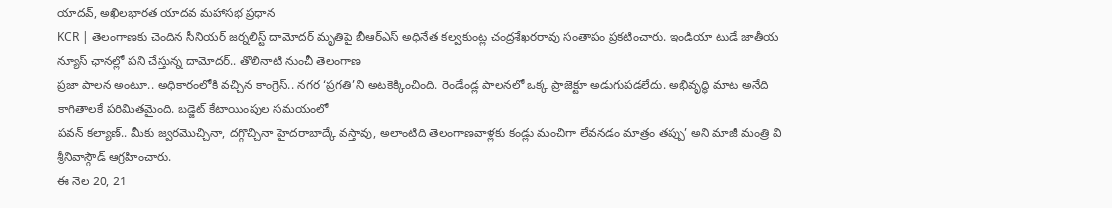యాదవ్, అఖిలభారత యాదవ మహాసభ ప్రధాన
KCR | తెలంగాణకు చెందిన సీనియర్ జర్నలిస్ట్ దామోదర్ మృతిపై బీఆర్ఎస్ అధినేత కల్వకుంట్ల చంద్రశేఖరరావు సంతాపం ప్రకటించారు. ఇండియా టుడే జాతీయ న్యూస్ ఛానల్లో పని చేస్తున్న దామోదర్.. తొలినాటి నుంచీ తెలంగాణ
ప్రజా పాలన అంటూ.. అధికారంలోకి వచ్చిన కాంగ్రెస్.. నగర ‘ప్రగతి’ని అటకెక్కించింది. రెండేండ్ల పాలనలో ఒక్క ప్రాజెక్టూ అడుగుపడలేదు. అభివృద్ధి మాట అనేది కాగితాలకే పరిమితమైంది. బడ్జెట్ కేటాయింపుల సమయంలో
పవన్ కల్యాణ్.. మీకు జ్వరమొచ్చినా, దగ్గొచ్చినా హైదరాబాద్కే వస్తావు, అలాంటిది తెలంగాణవాళ్లకు కండ్లు మంచిగా లేవనడం మాత్రం తప్పు’ అని మాజీ మంత్రి వి శ్రీనివాస్గౌడ్ ఆగ్రహించారు.
ఈ నెల 20, 21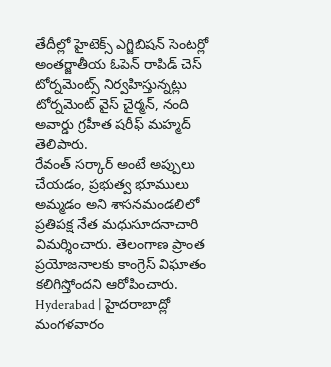తేదీల్లో హైటెక్స్ ఎగ్జిబిషన్ సెంటర్లో అంతర్జాతీయ ఓపెన్ రాపిడ్ చెస్ టోర్నమెంట్స్ నిర్వహిస్తున్నట్లు టోర్నమెంట్ వైస్ చైర్మన్, నంది అవార్డు గ్రహీత షరీఫ్ మహ్మద్ తెలిపారు.
రేవంత్ సర్కార్ అంటే అప్పులు చేయడం, ప్రభుత్వ భూములు అమ్మడం అని శాసనమండలిలో ప్రతిపక్ష నేత మధుసూదనాచారి విమర్శించారు. తెలంగాణ ప్రాంత ప్రయోజనాలకు కాంగ్రెస్ విఘాతం కలిగిస్తోందని ఆరోపించారు.
Hyderabad | హైదరాబాద్లో మంగళవారం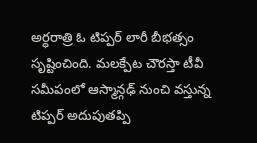అర్ధరాత్రి ఓ టిప్పర్ లారీ బీభత్సం సృష్టించింది. మలక్పేట చౌరస్తా టీవీ సమీపంలో ఆస్మాన్గఢ్ నుంచి వస్తున్న టిప్పర్ అదుపుతప్పి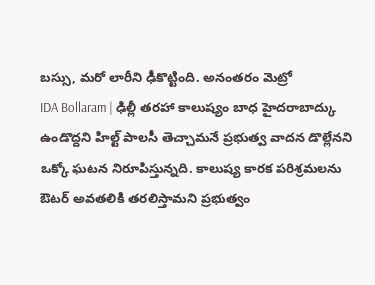బస్సు, మరో లారీని ఢీకొట్టింది. అనంతరం మెట్రో
IDA Bollaram | ఢిల్లీ తరహా కాలుష్యం బాధ హైదరాబాద్కు ఉండొద్దని హిల్ట్ పాలసీ తెచ్చామనే ప్రభుత్వ వాదన డొల్లేనని ఒక్కో ఘటన నిరూపిస్తున్నది. కాలుష్య కారక పరిశ్రమలను ఔటర్ అవతలికి తరలిస్తామని ప్రభుత్వం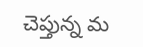చెప్తున్న మ